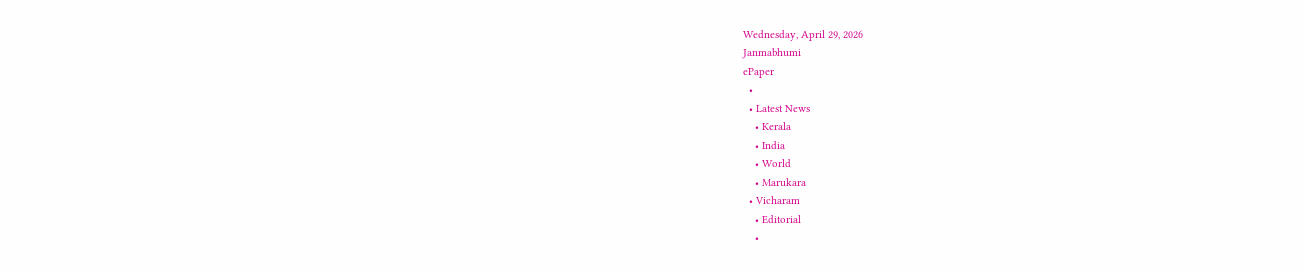Wednesday, April 29, 2026
Janmabhumi
ePaper
  •
  • Latest News
    • Kerala
    • India
    • World
    • Marukara
  • Vicharam
    • Editorial
    •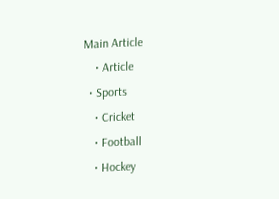Main Article
    • Article
  • Sports
    • Cricket
    • Football
    • Hockey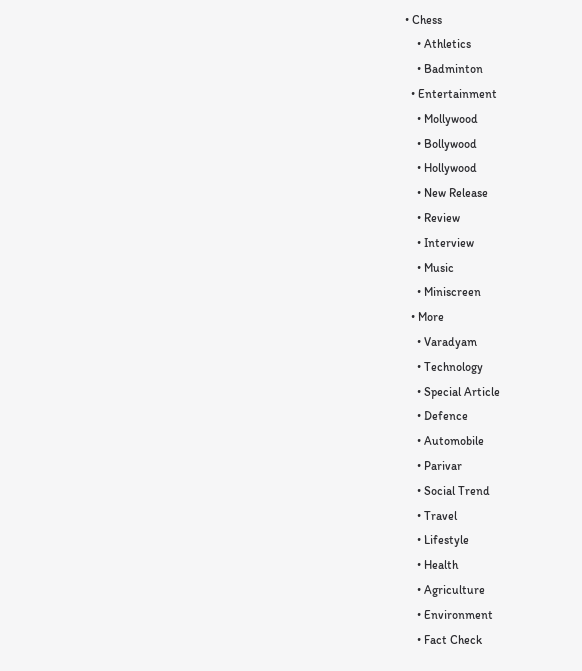• Chess
    • Athletics
    • Badminton
  • Entertainment
    • Mollywood
    • Bollywood
    • Hollywood
    • New Release
    • Review
    • Interview
    • Music
    • Miniscreen
  • More
    • Varadyam
    • Technology
    • Special Article
    • Defence
    • Automobile
    • Parivar
    • Social Trend
    • Travel
    • Lifestyle
    • Health
    • Agriculture
    • Environment
    • Fact Check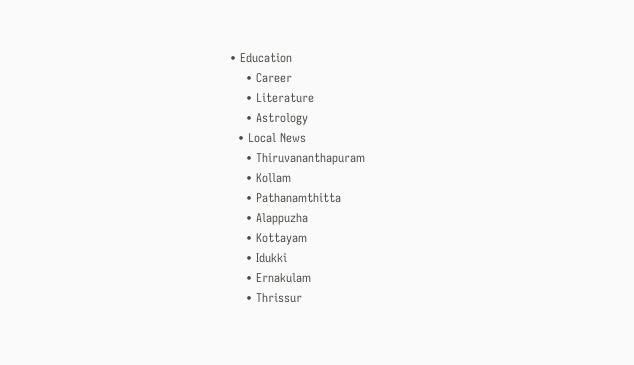• Education
    • Career
    • Literature
    • Astrology
  • Local News
    • Thiruvananthapuram
    • Kollam
    • Pathanamthitta
    • Alappuzha
    • Kottayam
    • Idukki
    • Ernakulam
    • Thrissur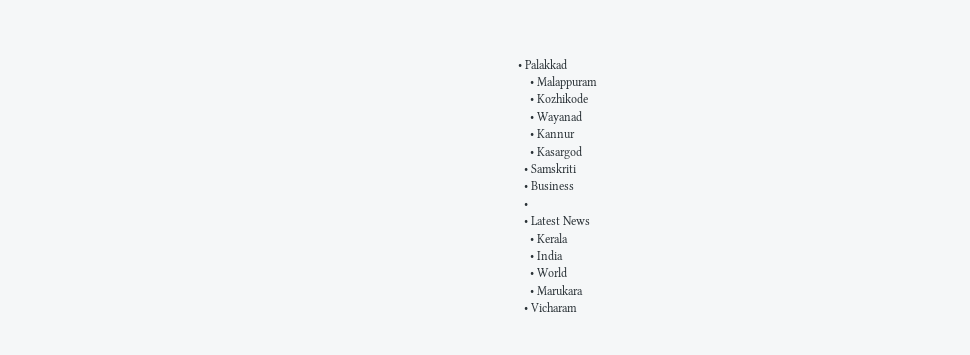• Palakkad
    • Malappuram
    • Kozhikode
    • Wayanad
    • Kannur
    • Kasargod
  • Samskriti
  • Business
  •
  • Latest News
    • Kerala
    • India
    • World
    • Marukara
  • Vicharam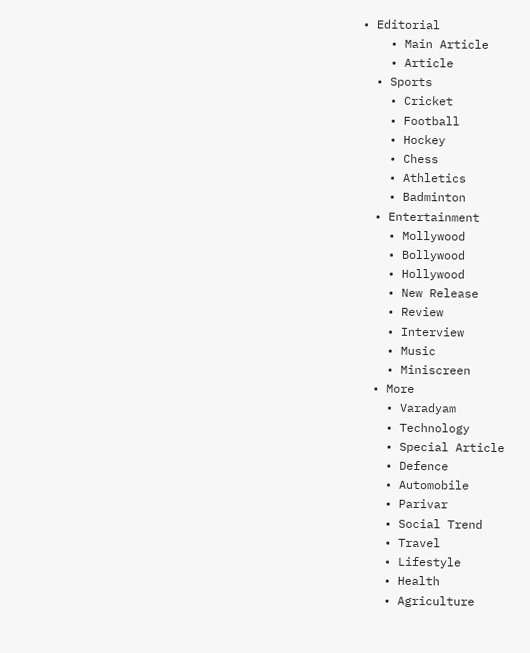• Editorial
    • Main Article
    • Article
  • Sports
    • Cricket
    • Football
    • Hockey
    • Chess
    • Athletics
    • Badminton
  • Entertainment
    • Mollywood
    • Bollywood
    • Hollywood
    • New Release
    • Review
    • Interview
    • Music
    • Miniscreen
  • More
    • Varadyam
    • Technology
    • Special Article
    • Defence
    • Automobile
    • Parivar
    • Social Trend
    • Travel
    • Lifestyle
    • Health
    • Agriculture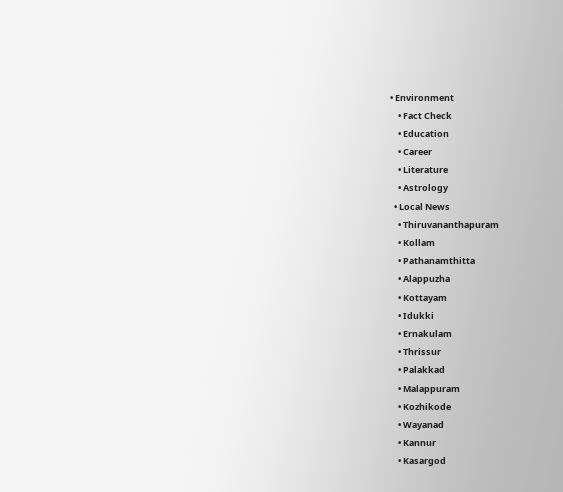• Environment
    • Fact Check
    • Education
    • Career
    • Literature
    • Astrology
  • Local News
    • Thiruvananthapuram
    • Kollam
    • Pathanamthitta
    • Alappuzha
    • Kottayam
    • Idukki
    • Ernakulam
    • Thrissur
    • Palakkad
    • Malappuram
    • Kozhikode
    • Wayanad
    • Kannur
    • Kasargod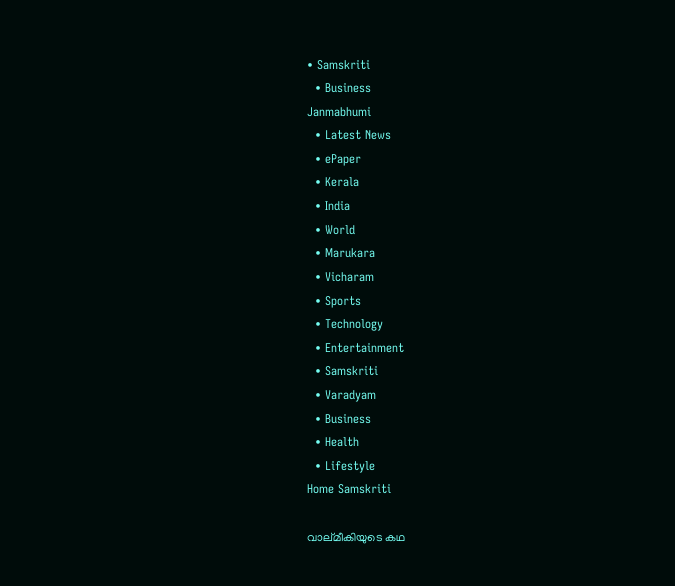• Samskriti
  • Business
Janmabhumi
  • Latest News
  • ePaper
  • Kerala
  • India
  • World
  • Marukara
  • Vicharam
  • Sports
  • Technology
  • Entertainment
  • Samskriti
  • Varadyam
  • Business
  • Health
  • Lifestyle
Home Samskriti

വാല്മീകിയുടെ കഥ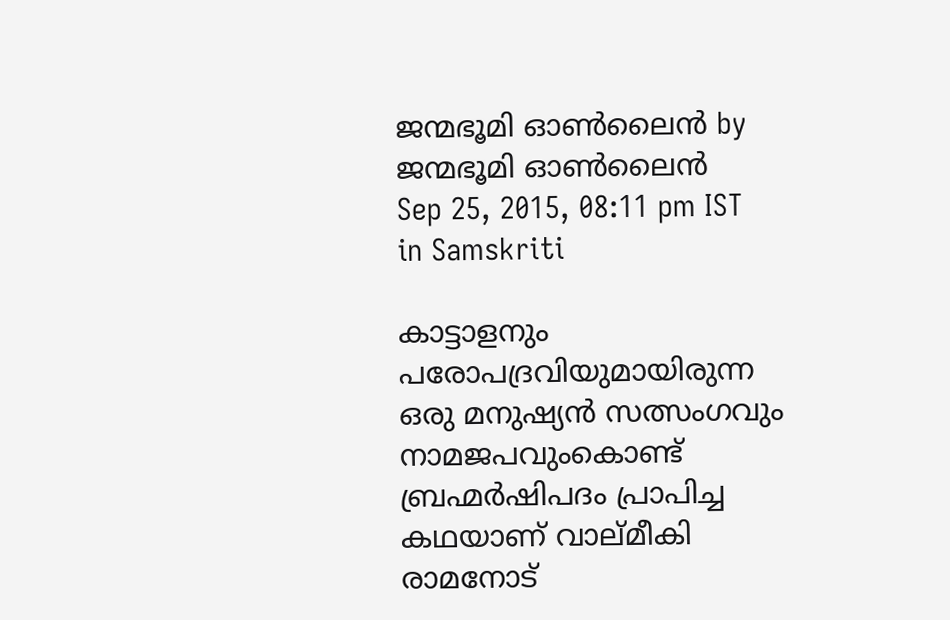ജന്മഭൂമി ഓണ്‍ലൈന്‍ by ജന്മഭൂമി ഓണ്‍ലൈന്‍
Sep 25, 2015, 08:11 pm IST
in Samskriti

കാട്ടാളനും പരോപദ്രവിയുമായിരുന്ന ഒരു മനുഷ്യന്‍ സത്സംഗവും നാമജപവുംകൊണ്ട് ബ്രഹ്മര്‍ഷിപദം പ്രാപിച്ച കഥയാണ് വാല്മീകി രാമനോട്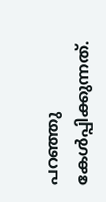പറഞ്ഞു കേള്‍പ്പിക്കുന്നത്.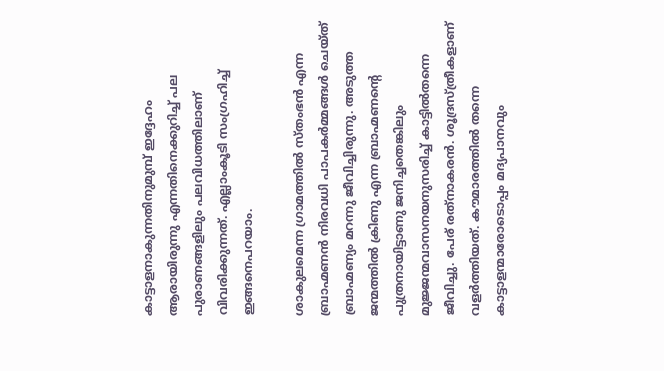കാട്ടാളനാകുന്നതിനുമുമ്പ് ഇദ്ദേഹം ആരായിരുന്നു എന്നതിനെക്കുറിച്ച് പല പുരാണങ്ങളിലും പലവിധത്തിലാണ് വിവരിക്കുന്നത്. എല്ലാംകൂടി സംഗ്രഹിച്ച് ഇങ്ങനെപറയാം.

ശാകുലമെന്ന ഗ്രാമത്തില്‍ സ്തംഭന്‍ എന്ന ബ്രാഹ്മണന്‍ നിരവധി പാപകര്‍മ്മങ്ങള്‍ ചെയ്ത് ബ്രാഹ്മണ്യം മറന്നു ജീവിച്ചിരുന്നു. അടുത്ത ജന്മത്തില്‍ ക്രിണു എന്ന ബ്രാഹ്മണന്റെ പുത്രനായിട്ടാണു ജനിച്ചതെങ്കിലും മുജ്ജന്മവാസനയനുസരിച്ച് കാട്ടില്‍തന്നെ ജീവിച്ചു. പേര് രത്‌നാകരന്‍. ശൂദ്രസ്ത്രീകളാണ് വളര്‍ത്തിയത്. കൗമാരത്തില്‍ തന്നെ കാട്ടാളന്മാരോടൊപ്പം മദ്യപാനവും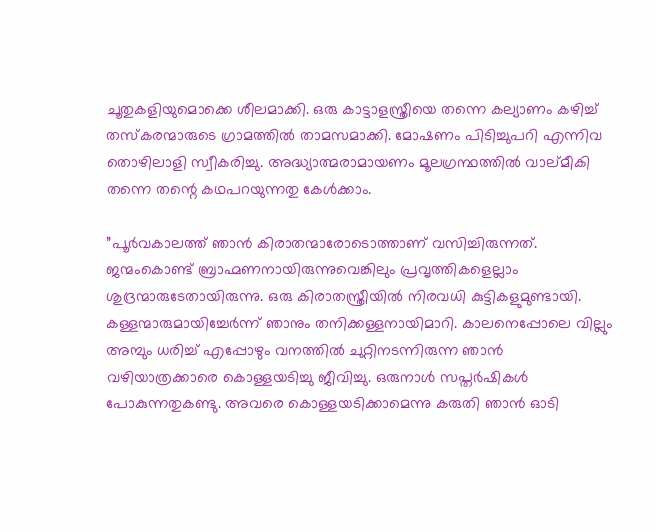ചൂതുകളിയുമൊക്കെ ശീലമാക്കി. ഒരു കാട്ടാളസ്ത്രീയെ തന്നെ കല്യാണം കഴിച്ച് തസ്‌കരന്മാരുടെ ഗ്രാമത്തില്‍ താമസമാക്കി. മോഷണം പിടിച്ചുപറി എന്നിവ തൊഴിലാളി സ്വീകരിച്ചു. അദ്ധ്യാത്മരാമായണം മൂലഗ്രന്ഥത്തില്‍ വാല്മീകി തന്നെ തന്റെ കഥപറയുന്നതു കേള്‍ക്കാം.

”പൂര്‍വകാലത്ത് ഞാന്‍ കിരാതന്മാരോടൊത്താണ് വസിച്ചിരുന്നത്. ജന്മംകൊണ്ട് ബ്രാഹ്മണനായിരുന്നുവെങ്കിലും പ്രവൃത്തികളെല്ലാം ശുദ്രന്മാരുടേതായിരുന്നു. ഒരു കിരാതസ്ത്രീയില്‍ നിരവധി കുട്ടികളുമുണ്ടായി. കള്ളന്മാരുമായിച്ചേര്‍ന്ന് ഞാനും തനിക്കള്ളനായിമാറി. കാലനെപ്പോലെ വില്ലും അമ്പും ധരിച്ച് എപ്പോഴും വനത്തില്‍ ചുറ്റിനടന്നിരുന്ന ഞാന്‍ വഴിയാത്രക്കാരെ കൊള്ളയടിച്ചു ജീവിച്ചു. ഒരുനാള്‍ സപ്തര്‍ഷികള്‍ പോകുന്നതുകണ്ടു. അവരെ കൊള്ളയടിക്കാമെന്നു കരുതി ഞാന്‍ ഓടി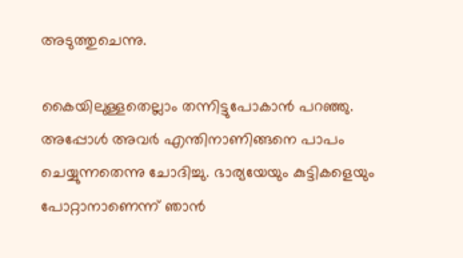അടുത്തുചെന്നു.

കൈയിലുള്ളതെല്ലാം തന്നിട്ടുപോകാന്‍ പറഞ്ഞു. അപ്പോള്‍ അവര്‍ എന്തിനാണിങ്ങനെ പാപം ചെയ്യുന്നതെന്നു ചോദിച്ചു. ഭാര്യയേയും കുട്ടികളെയും പോറ്റാനാണെന്ന് ഞാന്‍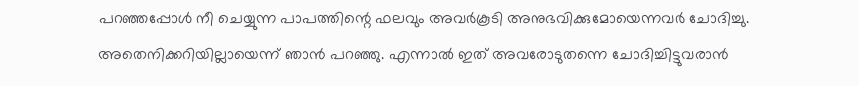പറഞ്ഞപ്പോള്‍ നീ ചെയ്യുന്ന പാപത്തിന്റെ ഫലവും അവര്‍കൂടി അനുഭവിക്കുമോയെന്നവര്‍ ചോദിച്ചു. അതെനിക്കറിയില്ലായെന്ന് ഞാന്‍ പറഞ്ഞു. എന്നാല്‍ ഇത് അവരോടുതന്നെ ചോദിച്ചിട്ടുവരാന്‍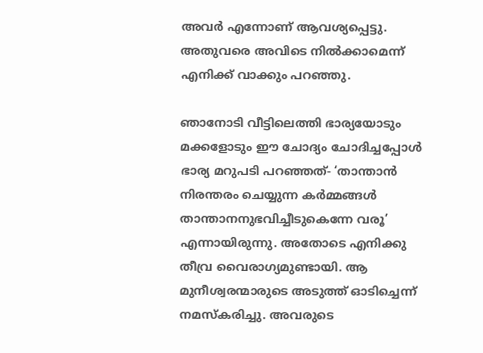അവര്‍ എന്നോണ് ആവശ്യപ്പെട്ടു. അതുവരെ അവിടെ നില്‍ക്കാമെന്ന് എനിക്ക് വാക്കും പറഞ്ഞു.

ഞാനോടി വീട്ടിലെത്തി ഭാര്യയോടും മക്കളോടും ഈ ചോദ്യം ചോദിച്ചപ്പോള്‍ ഭാര്യ മറുപടി പറഞ്ഞത്- ‘താന്താന്‍ നിരന്തരം ചെയ്യുന്ന കര്‍മ്മങ്ങള്‍ താന്താനനുഭവിച്ചീടുകെന്നേ വരൂ’ എന്നായിരുന്നു. അതോടെ എനിക്കു തീവ്ര വൈരാഗ്യമുണ്ടായി. ആ മുനീശ്വരന്മാരുടെ അടുത്ത് ഓടിച്ചെന്ന് നമസ്‌കരിച്ചു. അവരുടെ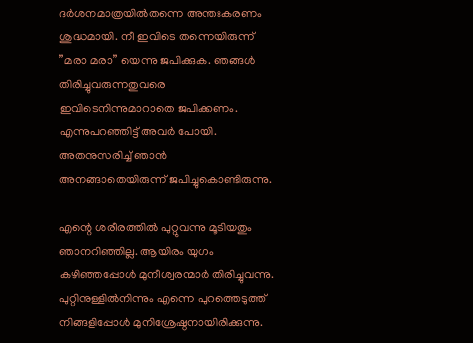ദര്‍ശനമാത്രയില്‍തന്നെ അന്തഃകരണം ശുദ്ധമായി. നീ ഇവിടെ തന്നെയിരുന്ന് ”മരാ മരാ” യെന്നു ജപിക്കുക. ഞങ്ങള്‍ തിരിച്ചുവരുന്നതുവരെ ഇവിടെനിന്നുമാറാതെ ജപിക്കണം. എന്നുപറഞ്ഞിട്ട് അവര്‍ പോയി. അതനുസരിച്ച് ഞാന്‍ അനങ്ങാതെയിരുന്ന് ജപിച്ചുകൊണ്ടിരുന്നു.

എന്റെ ശരീരത്തില്‍ പുറ്റുവന്നു മൂടിയതും ഞാനറിഞ്ഞില്ല. ആയിരം യുഗം കഴിഞ്ഞപ്പോള്‍ മുനീശ്വരന്മാര്‍ തിരിച്ചുവന്നു. പുറ്റിനുള്ളില്‍നിന്നും എന്നെ പുറത്തെടുത്ത് നിങ്ങളിപ്പോള്‍ മുനിശ്രേഷ്ഠനായിരിക്കുന്നു.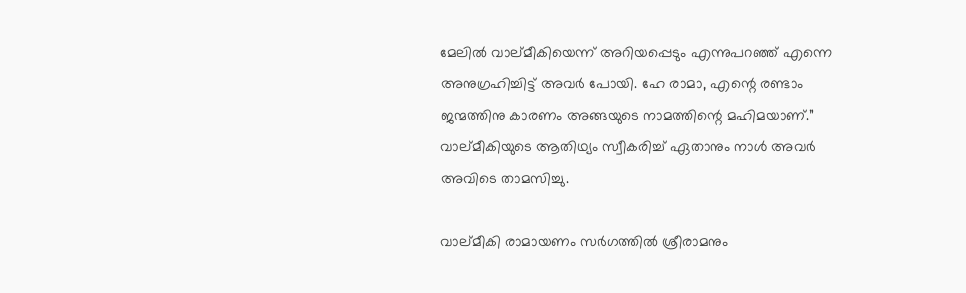മേലില്‍ വാല്മീകിയെന്ന് അറിയപ്പെടും എന്നുപറഞ്ഞ് എന്നെ അനുഗ്രഹിച്ചിട്ട് അവര്‍ പോയി. ഹേ രാമാ, എന്റെ രണ്ടാം ജന്മത്തിനു കാരണം അങ്ങയുടെ നാമത്തിന്റെ മഹിമയാണ്.” വാല്മീകിയുടെ ആതിഥ്യം സ്വീകരിച്ച് ഏതാനും നാള്‍ അവര്‍ അവിടെ താമസിച്ചു.

വാല്മീകി രാമായണം സര്‍ഗത്തില്‍ ശ്രീരാമനും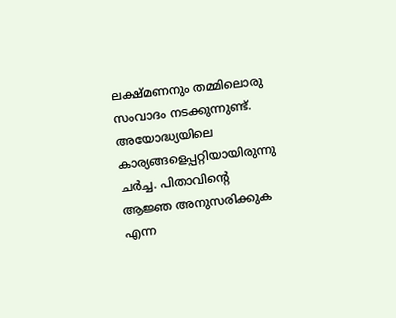ലക്ഷ്മണനും തമ്മിലൊരു സംവാദം നടക്കുന്നുണ്ട്. അയോദ്ധ്യയിലെ കാര്യങ്ങളെപ്പറ്റിയായിരുന്നു ചര്‍ച്ച. പിതാവിന്റെ ആജ്ഞ അനുസരിക്കുക എന്ന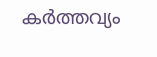കര്‍ത്തവ്യം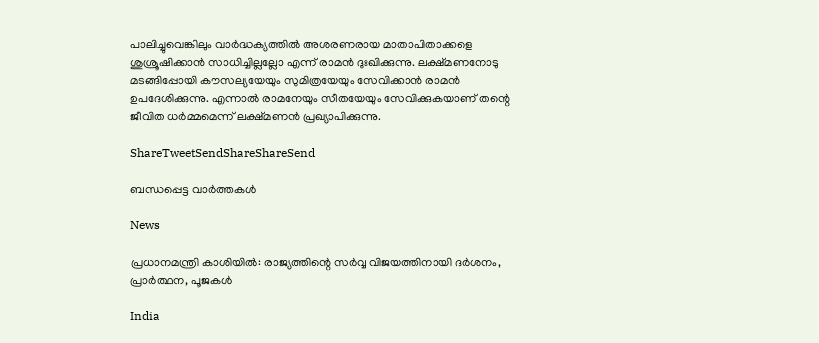പാലിച്ചുവെങ്കിലും വാര്‍ദ്ധക്യത്തില്‍ അശരണരായ മാതാപിതാക്കളെ ശുശ്രൂഷിക്കാന്‍ സാധിച്ചില്ലല്ലോ എന്ന് രാമന്‍ ദുഃഖിക്കുന്നു. ലക്ഷ്മണനോടു മടങ്ങിപ്പോയി കൗസല്യയേയും സുമിത്രയേയും സേവിക്കാന്‍ രാമന്‍ ഉപദേശിക്കുന്നു. എന്നാല്‍ രാമനേയും സീതയേയും സേവിക്കുകയാണ് തന്റെ ജീവിത ധര്‍മ്മമെന്ന് ലക്ഷ്മണന്‍ പ്രഖ്യാപിക്കുന്നു.

ShareTweetSendShareShareSend

ബന്ധപ്പെട്ട വാര്‍ത്തകള്‍

News

പ്രധാനമന്ത്രി കാശിയിൽ: രാജ്യത്തിന്റെ സർവ്വ വിജയത്തിനായി ദർശനം, പ്രാർത്ഥന, പൂജകൾ

India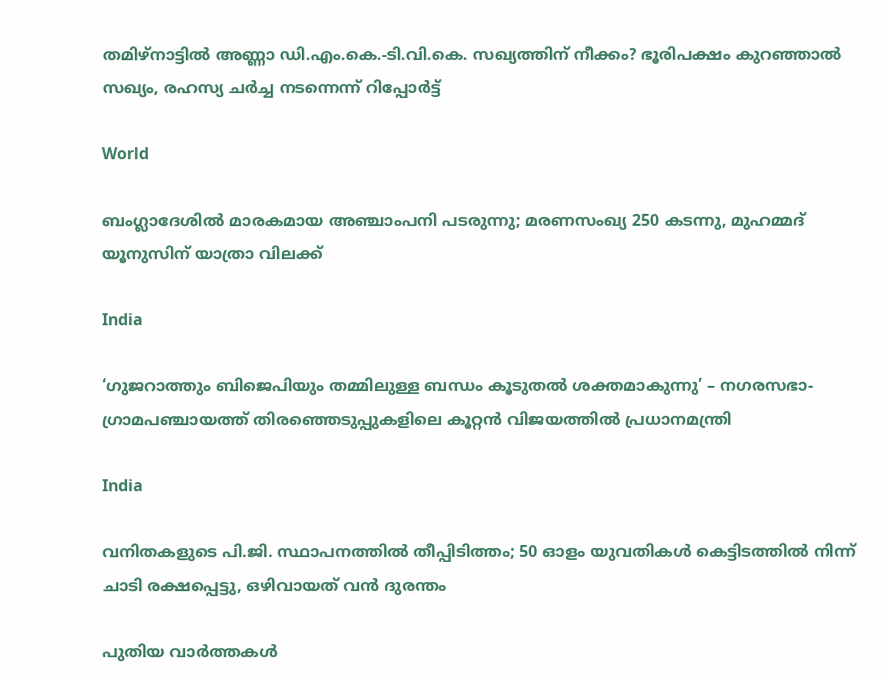തമിഴ്‌നാട്ടിൽ അണ്ണാ ഡി.എം.കെ.-ടി.വി.കെ. സഖ്യത്തിന് നീക്കം? ഭൂരിപക്ഷം കുറഞ്ഞാൽ സഖ്യം, രഹസ്യ ചർച്ച നടന്നെന്ന് റിപ്പോർട്ട്

World

ബംഗ്ലാദേശില്‍ മാരകമായ അഞ്ചാംപനി പടരുന്നു; മരണസംഖ്യ 250 കടന്നു, മുഹമ്മദ് യൂനുസിന് യാത്രാ വിലക്ക്

India

‘ഗുജറാത്തും ബിജെപിയും തമ്മിലുള്ള ബന്ധം കൂടുതൽ ശക്തമാകുന്നു’ – നഗരസഭാ-ഗ്രാമപഞ്ചായത്ത് തിരഞ്ഞെടുപ്പുകളിലെ കൂറ്റൻ വിജയത്തിൽ പ്രധാനമന്ത്രി

India

വനിതകളുടെ പി.ജി. സ്ഥാപനത്തിൽ തീപ്പിടിത്തം; 50 ഓളം യുവതികൾ കെട്ടിടത്തിൽ നിന്ന് ചാടി രക്ഷപ്പെട്ടു, ഒഴിവായത് വന്‍ ദുരന്തം

പുതിയ വാര്‍ത്തകള്‍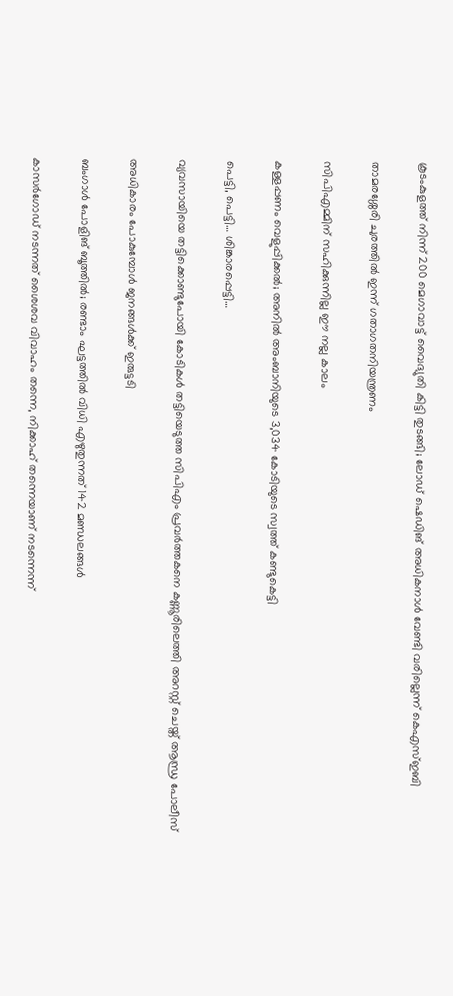കൂടംകുളത്ത് നിന്ന് 200 മെഗാവാട്ട് വൈദ്യുതി കിട്ടി തുടങ്ങി; ലോഡ് ഷെഡിങ് അധികനാള്‍ വേണ്ടി വരില്ലെന്ന് കെഎസ്ഇബി

താമരശ്ശേരി ചുരത്തിൽ ഇന്ന് ഗതാഗതനിയന്ത്രണം

സിപിഎമ്മിന് സഹിക്കുന്നില്ല ഈ നല്ല കാലം

കള്ളപ്പണം വെളുപ്പിക്കല്‍; അനില്‍ അംബാനിയുടെ 3,034 കോടിയുടെ സ്വത്ത് കണ്ടുകെട്ടി

പെട്ടി, പെട്ടി… ശിങ്കാരപ്പെട്ടി…

വ്യവസായിയെ തട്ടിക്കൊണ്ടുപോയി കോടികൾ തട്ടിയെടുത്ത സിപിഎം പ്രവർത്തകനെ കണ്ണൂരിലെത്തി അറസ്റ്റ് ചെയ്ത് ആന്ധ്ര പോലീസ്

അധികാരം പോകുമ്പോള്‍ ജനങ്ങള്‍ക്ക് ഇരുട്ടടി

ബംഗാൾ പോളിങ് ബൂത്തിൽ; രണ്ടാം ഘട്ടത്തിൽ വിധി എഴുതുന്നത് 142 മണ്ഡലങ്ങൾ

കാസർഗോഡ് നടന്നത് ശൈശവ വിവാഹം തന്നെ, നിക്കാഹ് തന്നെയാണ് നടന്നെന്ന്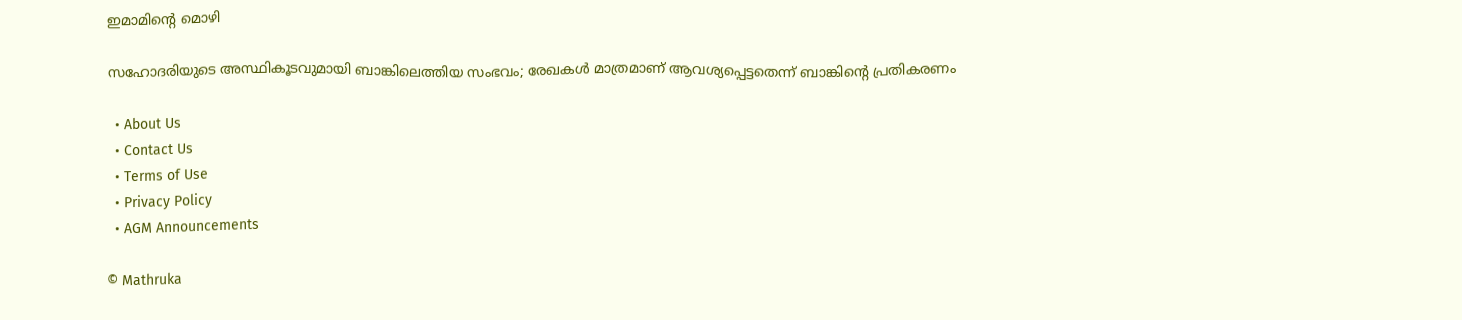ഇമാമിന്റെ മൊഴി

സഹോദരിയുടെ അസ്ഥികൂടവുമായി ബാങ്കിലെത്തിയ സംഭവം; രേഖകൾ മാത്രമാണ് ആവശ്യപ്പെട്ടതെന്ന് ബാങ്കിന്റെ പ്രതികരണം

  • About Us
  • Contact Us
  • Terms of Use
  • Privacy Policy
  • AGM Announcements

© Mathruka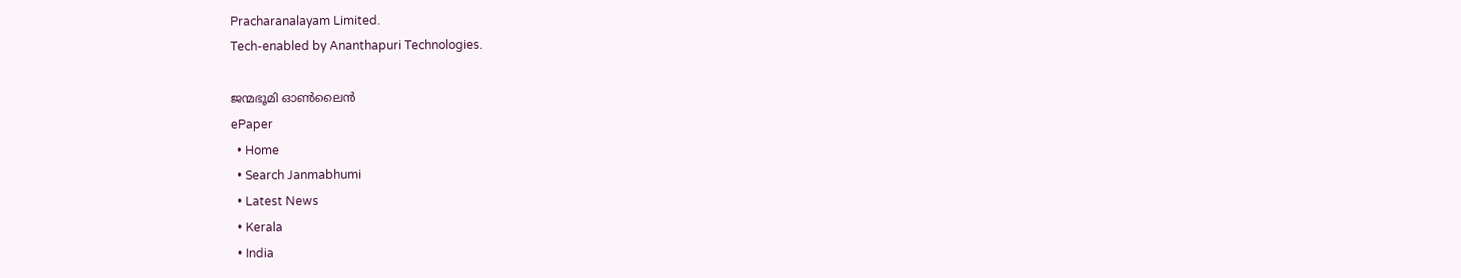Pracharanalayam Limited.
Tech-enabled by Ananthapuri Technologies.

ജന്മഭൂമി ഓണ്‍ലൈന്‍
ePaper
  • Home
  • Search Janmabhumi
  • Latest News
  • Kerala
  • India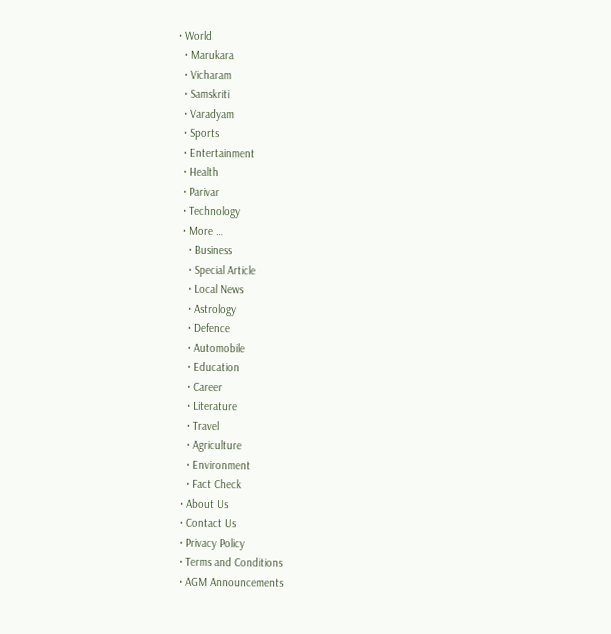• World
  • Marukara
  • Vicharam
  • Samskriti
  • Varadyam
  • Sports
  • Entertainment
  • Health
  • Parivar
  • Technology
  • More …
    • Business
    • Special Article
    • Local News
    • Astrology
    • Defence
    • Automobile
    • Education
    • Career
    • Literature
    • Travel
    • Agriculture
    • Environment
    • Fact Check
  • About Us
  • Contact Us
  • Privacy Policy
  • Terms and Conditions
  • AGM Announcements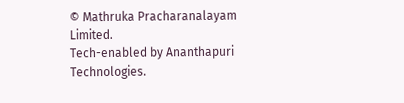© Mathruka Pracharanalayam Limited.
Tech-enabled by Ananthapuri Technologies.